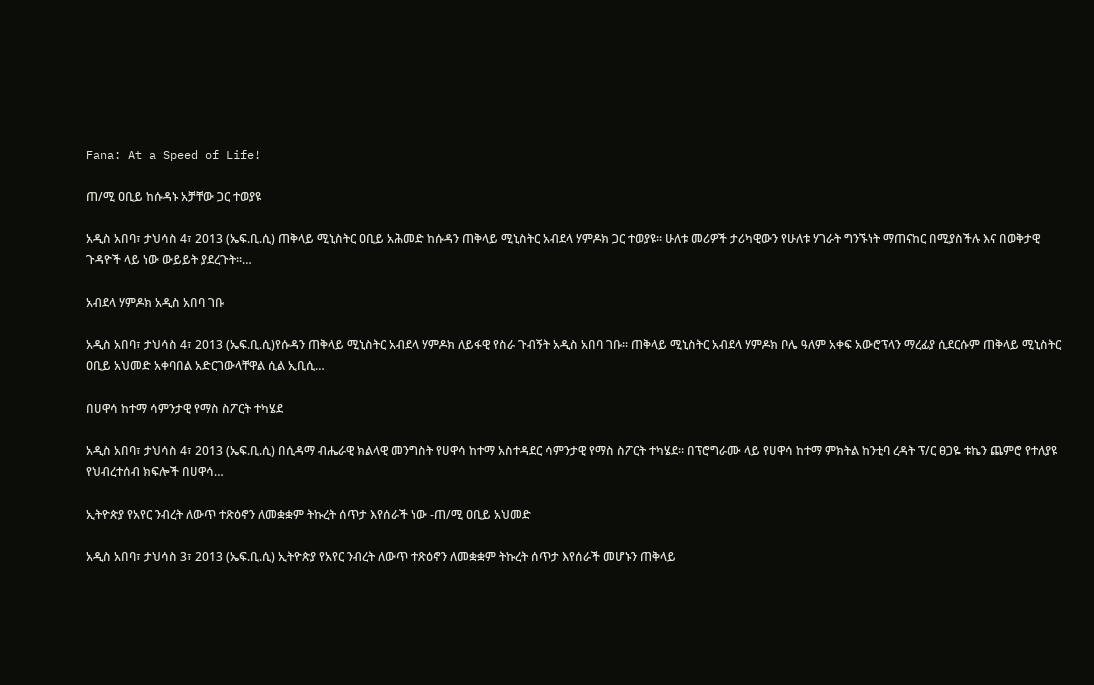Fana: At a Speed of Life!

ጠ/ሚ ዐቢይ ከሱዳኑ አቻቸው ጋር ተወያዩ

አዲስ አበባ፣ ታህሳስ 4፣ 2013 (ኤፍ.ቢ.ሲ) ጠቅላይ ሚኒስትር ዐቢይ አሕመድ ከሱዳን ጠቅላይ ሚኒስትር አብደላ ሃምዶክ ጋር ተወያዩ፡፡ ሁለቱ መሪዎች ታሪካዊውን የሁለቱ ሃገራት ግንኙነት ማጠናከር በሚያስችሉ እና በወቅታዊ ጉዳዮች ላይ ነው ውይይት ያደረጉት፡፡…

አብደላ ሃምዶክ አዲስ አበባ ገቡ

አዲስ አበባ፣ ታህሳስ 4፣ 2013 (ኤፍ.ቢ.ሲ)የሱዳን ጠቅላይ ሚኒስትር አብደላ ሃምዶክ ለይፋዊ የስራ ጉብኝት አዲስ አበባ ገቡ፡፡ ጠቅላይ ሚኒስትር አብደላ ሃምዶክ ቦሌ ዓለም አቀፍ አውሮፕላን ማረፊያ ሲደርሱም ጠቅላይ ሚኒስትር ዐቢይ አህመድ አቀባበል አድርገውላቸዋል ሲል ኢቢሲ…

በሀዋሳ ከተማ ሳምንታዊ የማስ ስፖርት ተካሄደ

አዲስ አበባ፣ ታህሳስ 4፣ 2013 (ኤፍ.ቢ.ሲ) በሲዳማ ብሔራዊ ክልላዊ መንግስት የሀዋሳ ከተማ አስተዳደር ሳምንታዊ የማስ ስፖርት ተካሄደ። በፕሮግራሙ ላይ የሀዋሳ ከተማ ምክትል ከንቲባ ረዳት ፕ/ር ፀጋዬ ቱኬን ጨምሮ የተለያዩ የህብረተሰብ ክፍሎች በሀዋሳ…

ኢትዮጵያ የአየር ንብረት ለውጥ ተጽዕኖን ለመቋቋም ትኩረት ሰጥታ እየሰራች ነው -ጠ/ሚ ዐቢይ አህመድ

አዲስ አበባ፣ ታህሳስ 3፣ 2013 (ኤፍ.ቢ.ሲ) ኢትዮጵያ የአየር ንብረት ለውጥ ተጽዕኖን ለመቋቋም ትኩረት ሰጥታ እየሰራች መሆኑን ጠቅላይ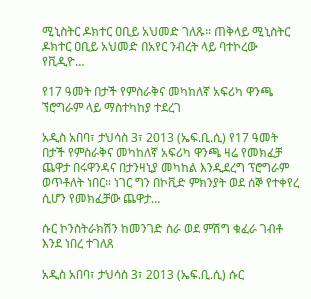ሚኒስትር ዶክተር ዐቢይ አህመድ ገለጹ። ጠቅላይ ሚኒስትር ዶክተር ዐቢይ አህመድ በአየር ንብረት ላይ ባተኮረው የቪዲዮ…

የ17 ዓመት በታች የምስራቅና መካከለኛ አፍሪካ ዋንጫ ኘሮግራም ላይ ማስተካከያ ተደረገ

አዲስ አበባ፣ ታህሳስ 3፣ 2013 (ኤፍ.ቢ.ሲ) የ17 ዓመት በታች የምስራቅና መካከለኛ አፍሪካ ዋንጫ ዛሬ የመክፈቻ ጨዋታ በሩዋንዳና በታንዛኒያ መካከል እንዲደረግ ፕሮግራም ወጥቶለት ነበር። ነገር ግን በኮቪድ ምክንያት ወደ ሰኞ የተቀየረ ሲሆን የመክፈቻው ጨዋታ…

ሱር ኮንስትራክሽን ከመንገድ ስራ ወደ ምሽግ ቁፈራ ገብቶ እንደ ነበረ ተገለጸ

አዲስ አበባ፣ ታህሳስ 3፣ 2013 (ኤፍ.ቢ.ሲ) ሱር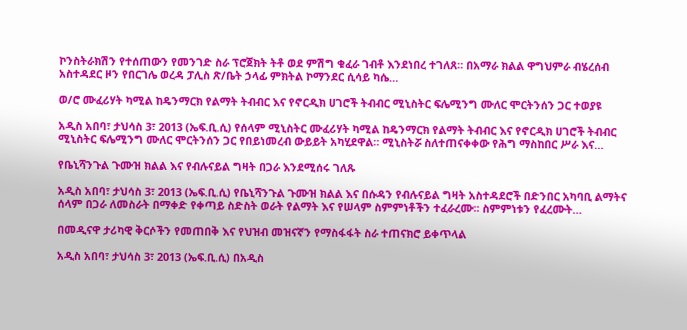ኮንስትራክሽን የተሰጠውን የመንገድ ስራ ፕሮጀክት ትቶ ወደ ምሽግ ቁፈራ ገብቶ እንደነበረ ተገለጸ። በአማራ ክልል ዋግህምራ ብሄረሰብ አስተዳደር ዞን የበርገሌ ወረዳ ፓሊስ ጽ/ቤት ኃላፊ ምክትል ኮማንደር ሲሳይ ካሴ…

ወ/ሮ ሙፈሪሃት ካሚል ከዴንማርክ የልማት ትብብር እና የኖርዲክ ሀገሮች ትብብር ሚኒስትር ፍሌሚንግ ሙለር ሞርትንሰን ጋር ተወያዩ

አዲስ አበባ፣ ታህሳስ 3፣ 2013 (ኤፍ.ቢ.ሲ) የሰላም ሚኒስትር ሙፈሪሃት ካሚል ከዴንማርክ የልማት ትብብር እና የኖርዲክ ሀገሮች ትብብር ሚኒስትር ፍሌሚንግ ሙለር ሞርትንሰን ጋር የበይነመረብ ውይይት አካሂደዋል። ሚኒስትሯ ስለተጠናቀቀው የሕግ ማስከበር ሥራ እና…

የቤኒሻንጉል ጉሙዝ ክልል እና የብሉናይል ግዛት በጋራ እንደሚሰሩ ገለጹ

አዲስ አበባ፣ ታህሳስ 3፣ 2013 (ኤፍ.ቢ.ሲ) የቤኒሻንጉል ጉሙዝ ክልል እና በሱዳን የብሉናይል ግዛት አስተዳደሮች በድንበር አካባቢ ልማትና ሰላም በጋራ ለመስራት በማቀድ የቀጣይ ስድስት ወራት የልማት እና የሠላም ስምምነቶችን ተፈራረሙ፡፡ ስምምነቱን የፈረሙት…

በመዲናዋ ታሪካዊ ቅርሶችን የመጠበቅ እና የህዝብ መዝናኛን የማስፋፋት ስራ ተጠናክሮ ይቀጥላል

አዲስ አበባ፣ ታህሳስ 3፣ 2013 (ኤፍ.ቢ.ሲ) በአዲስ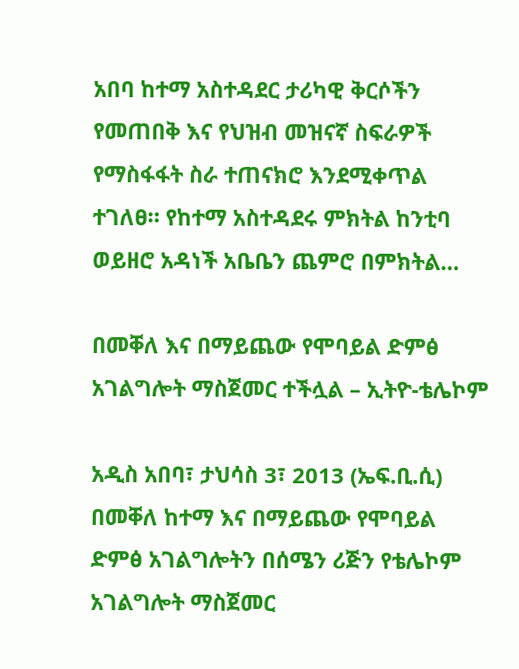አበባ ከተማ አስተዳደር ታሪካዊ ቅርሶችን የመጠበቅ እና የህዝብ መዝናኛ ስፍራዎች የማስፋፋት ስራ ተጠናክሮ እንደሚቀጥል ተገለፀ። የከተማ አስተዳደሩ ምክትል ከንቲባ ወይዘሮ አዳነች አቤቤን ጨምሮ በምክትል…

በመቐለ እና በማይጨው የሞባይል ድምፅ አገልግሎት ማስጀመር ተችሏል – ኢትዮ-ቴሌኮም

አዲስ አበባ፣ ታህሳስ 3፣ 2013 (ኤፍ.ቢ.ሲ) በመቐለ ከተማ እና በማይጨው የሞባይል ድምፅ አገልግሎትን በሰሜን ሪጅን የቴሌኮም አገልግሎት ማስጀመር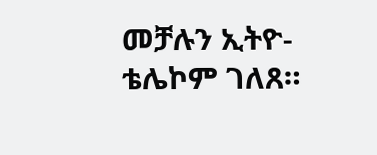መቻሉን ኢትዮ-ቴሌኮም ገለጸ።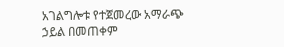አገልግሎቱ የተጀመረው አማራጭ ኃይል በመጠቀም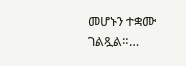መሆኑን ተቋሙ ገልጿል።…